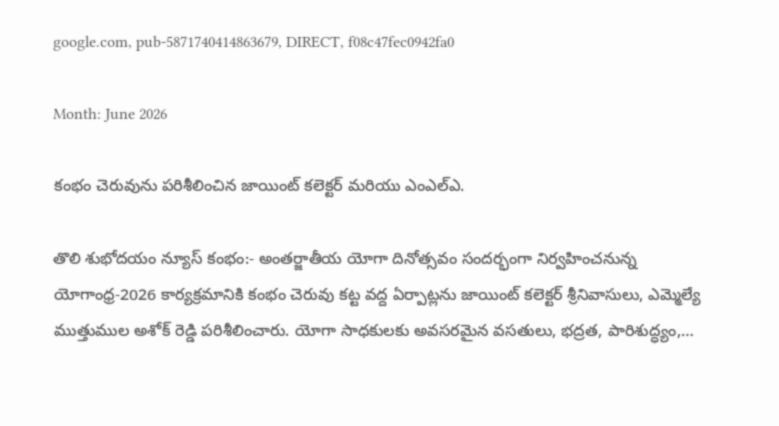google.com, pub-5871740414863679, DIRECT, f08c47fec0942fa0

Month: June 2026

కంభం చెరువును పరిశీలించిన జాయింట్ కలెక్టర్ మరియు ఎంఎల్ఎ.

తొలి శుభోదయం న్యూస్ కంభం:- అంతర్జాతీయ యోగా దినోత్సవం సందర్భంగా నిర్వహించనున్న యోగాంధ్ర-2026 కార్యక్రమానికి కంభం చెరువు కట్ట వద్ద ఏర్పాట్లను జాయింట్ కలెక్టర్ శ్రీనివాసులు, ఎమ్మెల్యే ముత్తుముల అశోక్ రెడ్డి పరిశీలించారు. యోగా సాధకులకు అవసరమైన వసతులు, భద్రత, పారిశుద్ధ్యం,…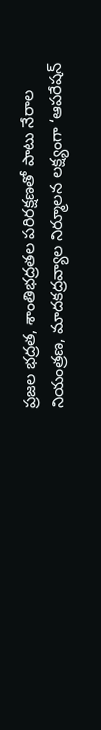ప్రజల భద్రత, శాంతిభద్రతల పరిరక్షణతో పాటు నేరాల నియంత్రణ, మాదకద్రవ్యాల నిర్మూలన లక్ష్యంగా ‘ఆపరేషన్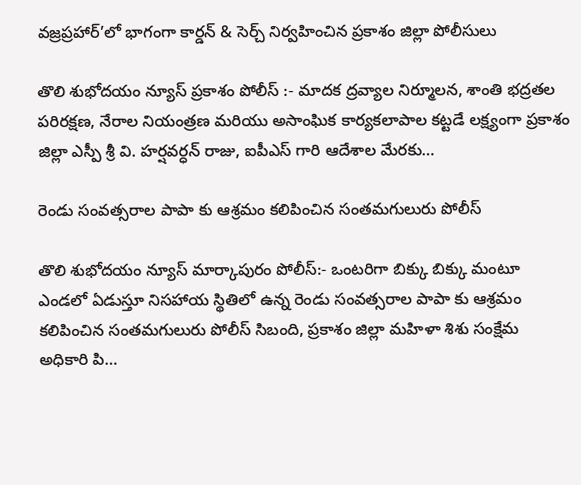వజ్రప్రహార్’లో భాగంగా కార్డన్ & సెర్చ్ నిర్వహించిన ప్రకాశం జిల్లా పోలీసులు

తొలి శుభోదయం న్యూస్ ప్రకాశం పోలీస్ :- మాదక ద్రవ్యాల నిర్మూలన, శాంతి భద్రతల పరిరక్షణ, నేరాల నియంత్రణ మరియు అసాంఘిక కార్యకలాపాల కట్టడే లక్ష్యంగా ప్రకాశం జిల్లా ఎస్పీ శ్రీ వి. హర్షవర్ధన్ రాజు, ఐపీఎస్ గారి ఆదేశాల మేరకు…

రెండు సంవత్సరాల పాపా కు ఆశ్రమం కలిపించిన సంతమగులురు పోలీస్

తొలి శుభోదయం న్యూస్ మార్కాపురం పోలీస్:- ఒంటరిగా బిక్కు బిక్కు మంటూ ఎండలో ఏడుస్తూ నిసహాయ స్థితిలో ఉన్న రెండు సంవత్సరాల పాపా కు ఆశ్రమం కలిపించిన సంతమగులురు పోలీస్ సిబంది, ప్రకాశం జిల్లా మహిళా శిశు సంక్షేమ అధికారి పి…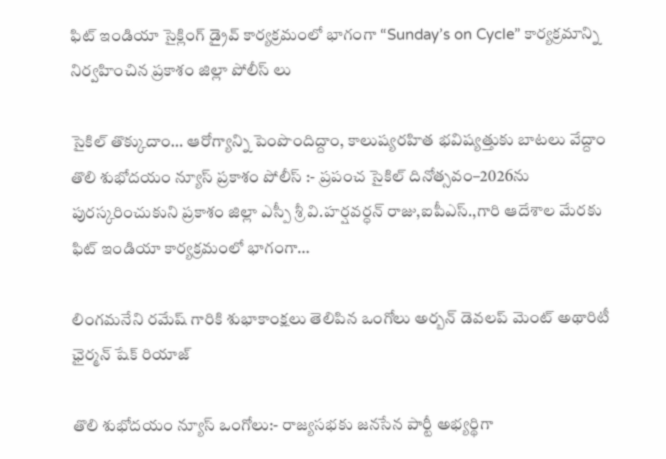ఫిట్ ఇండియా సైక్లింగ్ డ్రైవ్ కార్యక్రమంలో భాగంగా “Sunday’s on Cycle” కార్యక్రమాన్ని నిర్వహించిన ప్రకాశం జిల్లా పోలీస్ లు

సైకిల్ తొక్కుదాం… ఆరోగ్యాన్ని పెంపొందిద్దాం, కాలుష్యరహిత భవిష్యత్తుకు బాటలు వేద్దాం తొలి శుభోదయం న్యూస్ ప్రకాశం పోలీస్ :- ప్రపంచ సైకిల్ దినోత్సవం–2026ను పురస్కరించుకుని ప్రకాశం జిల్లా ఎస్పీ శ్రీ వి.హర్షవర్ధన్ రాజు,ఐపీఎస్.,గారి ఆదేశాల మేరకు ఫిట్ ఇండియా కార్యక్రమంలో భాగంగా…

లింగమనేని రమేష్ గారికి శుభాకాంక్షలు తెలిపిన ఒంగోలు అర్బన్ డెవలప్ మెంట్ అథారిటీ ఛైర్మన్ షేక్ రియాజ్

తొలి శుభోదయం న్యూస్ ఒంగోలు:- రాజ్యసభకు జనసేన పార్టీ అభ్యర్థిగా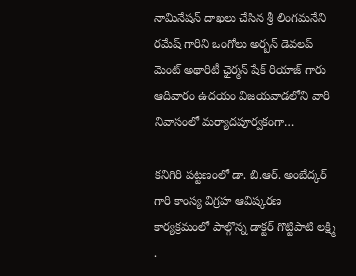నామినేషన్ దాఖలు చేసిన శ్రీ లింగమనేని రమేష్ గారిని ఒంగోలు అర్బన్ డెవలప్ మెంట్ అథారిటీ ఛైర్మన్ షేక్ రియాజ్ గారు ఆదివారం ఉదయం విజయవాడలోని వారి నివాసంలో మర్యాదపూర్వకంగా…

కనిగిరి పట్టణంలో డా. బి.ఆర్. అంబేద్కర్ గారి కాంస్య విగ్రహ ఆవిష్కరణ కార్యక్రమంలో పాల్గొన్న డాక్టర్ గొట్టిపాటి లక్ష్మి .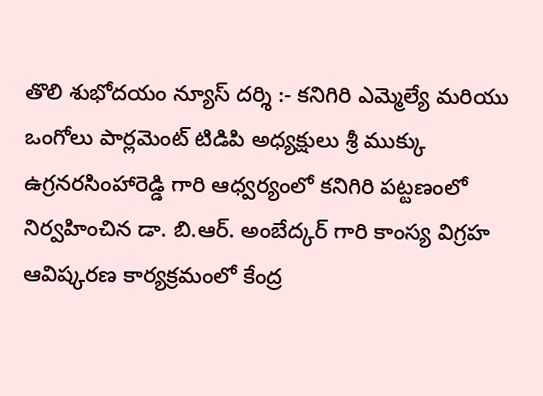తొలి శుభోదయం న్యూస్ దర్శి :- కనిగిరి ఎమ్మెల్యే మరియు ఒంగోలు పార్లమెంట్ టిడిపి అధ్యక్షులు శ్రీ ముక్కు ఉగ్రనరసింహారెడ్డి గారి ఆధ్వర్యంలో కనిగిరి పట్టణంలో నిర్వహించిన డా. బి.ఆర్. అంబేద్కర్ గారి కాంస్య విగ్రహ ఆవిష్కరణ కార్యక్రమంలో కేంద్ర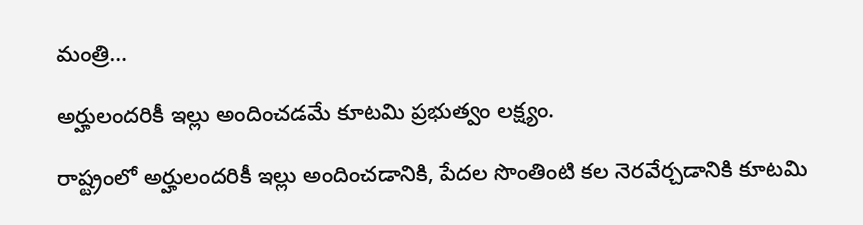మంత్రి…

అర్హులందరికీ ఇల్లు అందించడమే కూటమి ప్రభుత్వం లక్ష్యం.

రాష్ట్రంలో అర్హులందరికీ ఇల్లు అందించడానికి, పేదల సొంతింటి కల నెరవేర్చడానికి కూటమి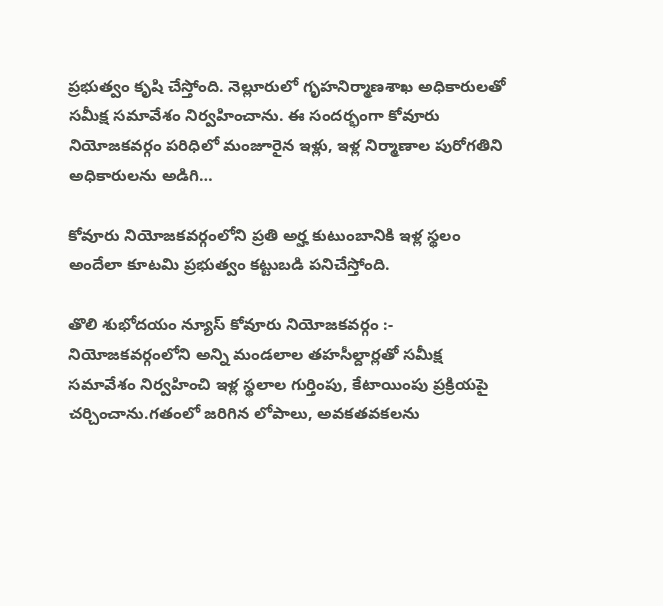ప్రభుత్వం కృషి చేస్తోంది. నెల్లూరులో గృహనిర్మాణశాఖ అధికారులతో సమీక్ష సమావేశం నిర్వహించాను. ఈ సందర్భంగా కోవూరు నియోజకవర్గం పరిధిలో మంజూరైన ఇళ్లు, ఇళ్ల నిర్మాణాల పురోగతిని అధికారులను అడిగి…

కోవూరు నియోజకవర్గంలోని ప్రతి అర్హ కుటుంబానికి ఇళ్ల స్థలం అందేలా కూటమి ప్రభుత్వం కట్టుబడి పనిచేస్తోంది.

తొలి శుభోదయం న్యూస్ కోవూరు నియోజకవర్గం :- నియోజకవర్గంలోని అన్ని మండలాల తహసీల్దార్లతో సమీక్ష సమావేశం నిర్వహించి ఇళ్ల స్థలాల గుర్తింపు, కేటాయింపు ప్రక్రియపై చర్చించాను.గతంలో జరిగిన లోపాలు, అవకతవకలను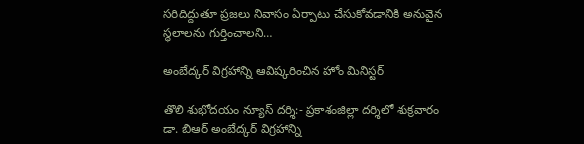సరిదిద్దుతూ ప్రజలు నివాసం ఏర్పాటు చేసుకోవడానికి అనువైన స్థలాలను గుర్తించాలని…

అంబేద్కర్ విగ్రహాన్ని ఆవిష్కరించిన హోం మినిస్టర్

తొలి శుభోదయం న్యూస్ దర్శి:- ప్రకాశంజిల్లా దర్శిలో శుక్రవారం డా. బిఆర్ అంబేద్కర్ విగ్రహాన్ని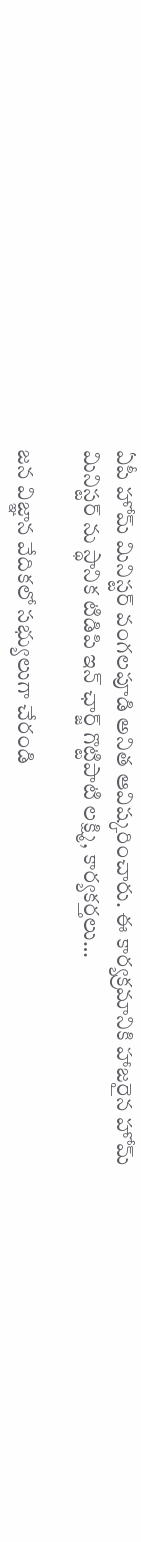ఏపీ హోమ్ మినిస్టర్ వంగలపూడి అనిత ఆవిష్కరించారు. ఈ కార్యక్రమానికి హాజరైన హోమ్ మినిస్టర్ ను స్థానిక టిడిపి ఇన్ ఛార్జ్ గొట్టిపాటి లక్ష్మి, కార్యకర్తలు…

జన విజ్ఞాన వేదికలో సభ్యులుగా చేరండి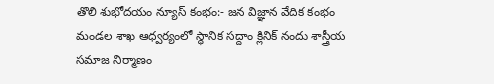తొలి శుభోదయం న్యూస్ కంభం:- జన విజ్ఞాన వేదిక కంభం మండల శాఖ ఆధ్వర్యంలో స్థానిక సద్దాం క్లినిక్ నందు శాస్త్రీయ సమాజ నిర్మాణం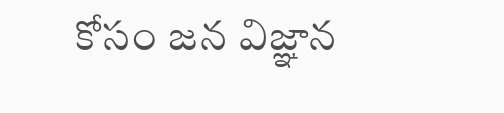కోసం జన విజ్ఞాన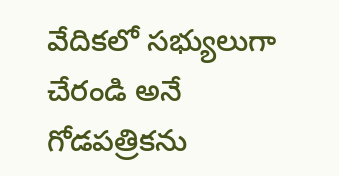వేదికలో సభ్యులుగా చేరండి అనే గోడపత్రికను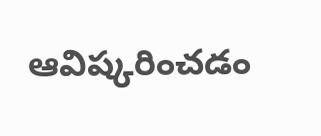ఆవిష్కరించడం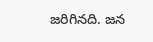జరిగినది. జన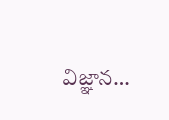విజ్ఞాన…